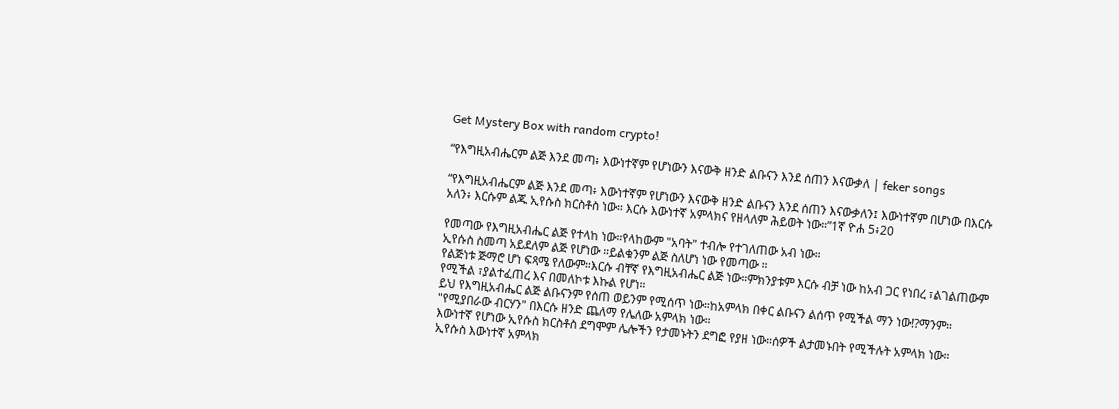Get Mystery Box with random crypto!

“የእግዚአብሔርም ልጅ እንደ መጣ፥ እውነተኛም የሆነውን እናውቅ ዘንድ ልቡናን እንደ ሰጠን እናውቃለ | feker songs

“የእግዚአብሔርም ልጅ እንደ መጣ፥ እውነተኛም የሆነውን እናውቅ ዘንድ ልቡናን እንደ ሰጠን እናውቃለን፤ እውነተኛም በሆነው በእርሱ አለን፥ እርሱም ልጁ ኢየሱስ ክርስቶስ ነው። እርሱ እውነተኛ አምላክና የዘላለም ሕይወት ነው።”1ኛ ዮሐ 5፥20

የመጣው የእግዚአብሔር ልጅ የተላከ ነው።የላከውም "አባት" ተብሎ የተገለጠው አብ ነው።
ኢየሱስ ስመጣ አይደለም ልጅ የሆነው ።ይልቁንም ልጅ ስለሆነ ነው የመጣው ።
የልጅነቱ ጅማሮ ሆነ ፍጻሜ የለውም።እርሱ ብቸኛ የእግዚአብሔር ልጅ ነው።ምክንያቱም እርሱ ብቻ ነው ከአብ ጋር የነበረ ፣ልገልጠውም የሚችል ፣ያልተፈጠረ እና በመለኮቱ እኩል የሆነ።
ይህ የእግዚአብሔር ልጅ ልቡናንም የሰጠ ወይንም የሚሰጥ ነው።ከአምላክ በቀር ልቡናን ልሰጥ የሚችል ማን ነው!?ማንም። "የሚያበራው ብርሃን" በእርሱ ዘንድ ጨለማ የሌለው አምላክ ነው።
እውነተኛ የሆነው ኢየሱስ ክርስቶስ ደግሞም ሌሎችን የታመኑትን ደግፎ የያዘ ነው።ሰዎች ልታመኑበት የሚችሉት አምላክ ነው።
ኢየሱስ እውነተኛ አምላክ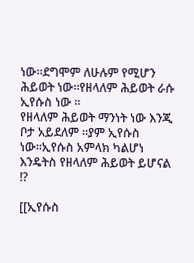ነው።ደግሞም ለሁሉም የሚሆን ሕይወት ነው።የዘላለም ሕይወት ራሱ ኢየሱስ ነው ።
የዘላለም ሕይወት ማንነት ነው እንጂ ቦታ አይደለም ።ያም ኢየሱስ ነው።ኢየሱስ አምላክ ካልሆነ እንዴትስ የዘላለም ሕይወት ይሆናል !?

[[ኢየሱስ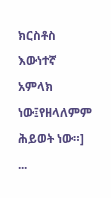ክርስቶስ እውነተኛ አምላክ ነው፤የዘላለምም ሕይወት ነው።]
...